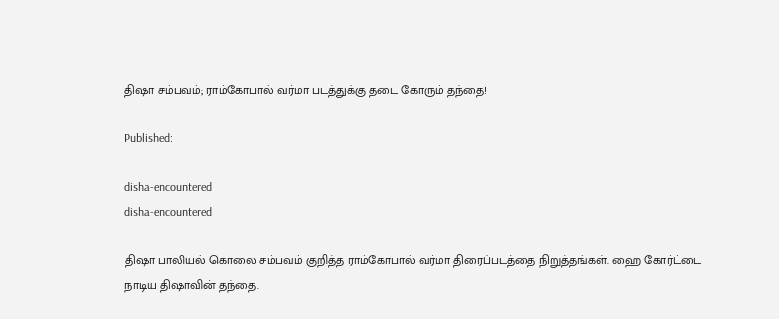திஷா சம்பவம்; ராம்கோபால் வர்மா படத்துக்கு தடை கோரும் தந்தை!

Published:

disha-encountered
disha-encountered

திஷா பாலியல் கொலை சம்பவம் குறித்த ராம்கோபால் வர்மா திரைப்படத்தை நிறுத்தங்கள். ஹை கோர்ட்டை நாடிய திஷாவின் தந்தை.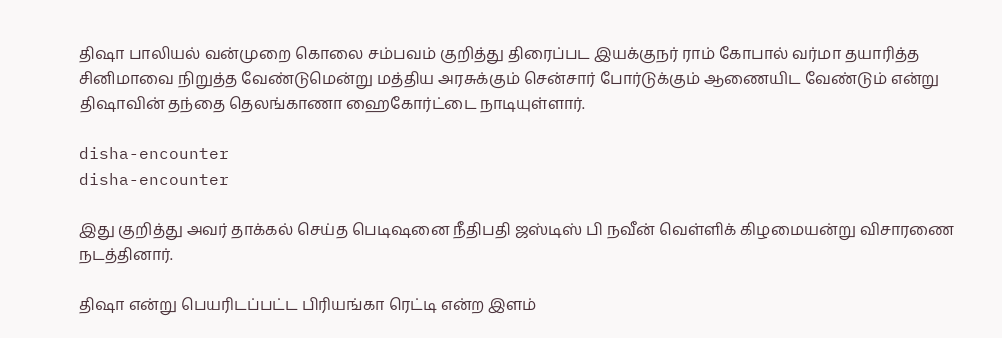திஷா பாலியல் வன்முறை கொலை சம்பவம் குறித்து திரைப்பட இயக்குநர் ராம் கோபால் வர்மா தயாரித்த சினிமாவை நிறுத்த வேண்டுமென்று மத்திய அரசுக்கும் சென்சார் போர்டுக்கும் ஆணையிட வேண்டும் என்று திஷாவின் தந்தை தெலங்காணா ஹைகோர்ட்டை நாடியுள்ளார்.

disha-encounter
disha-encounter

இது குறித்து அவர் தாக்கல் செய்த பெடிஷனை நீதிபதி ஜஸ்டிஸ் பி நவீன் வெள்ளிக் கிழமையன்று விசாரணை நடத்தினார்.

திஷா என்று பெயரிடப்பட்ட பிரியங்கா ரெட்டி என்ற இளம்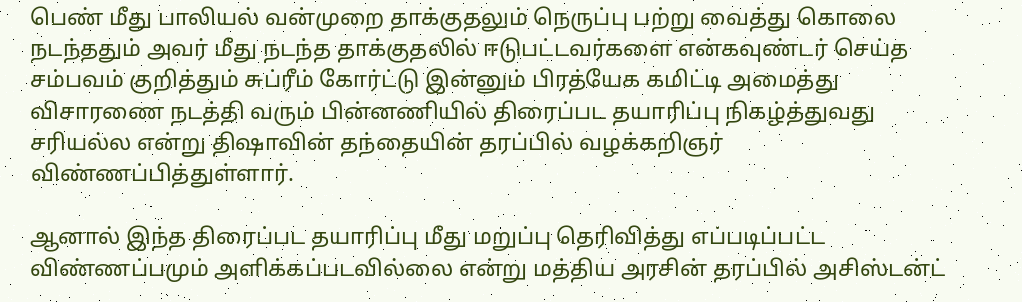பெண் மீது பாலியல் வன்முறை தாக்குதலும் நெருப்பு பற்று வைத்து கொலை நடந்ததும் அவர் மீது நடந்த தாக்குதலில் ஈடுபட்டவர்களை என்கவுண்டர் செய்த சம்பவம் குறித்தும் சுப்ரீம் கோர்ட்டு இன்னும் பிரத்யேக கமிட்டி அமைத்து விசாரணை நடத்தி வரும் பின்னணியில் திரைப்பட தயாரிப்பு நிகழ்த்துவது சரியல்ல என்று திஷாவின் தந்தையின் தரப்பில் வழக்கறிஞர் விண்ணப்பித்துள்ளார்.

ஆனால் இந்த திரைப்பட தயாரிப்பு மீது மறுப்பு தெரிவித்து எப்படிப்பட்ட விண்ணப்பமும் அளிக்கப்படவில்லை என்று மத்திய அரசின் தரப்பில் அசிஸ்டன்ட்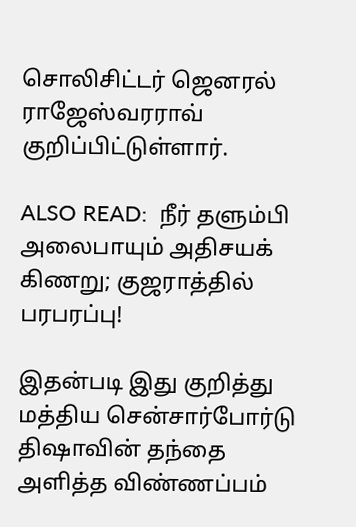சொலிசிட்டர் ஜெனரல் ராஜேஸ்வரராவ் குறிப்பிட்டுள்ளார்.

ALSO READ:  நீர் தளும்பி அலைபாயும் அதிசயக் கிணறு; குஜராத்தில் பரபரப்பு!

இதன்படி இது குறித்து மத்திய சென்சார்போர்டு திஷாவின் தந்தை அளித்த விண்ணப்பம்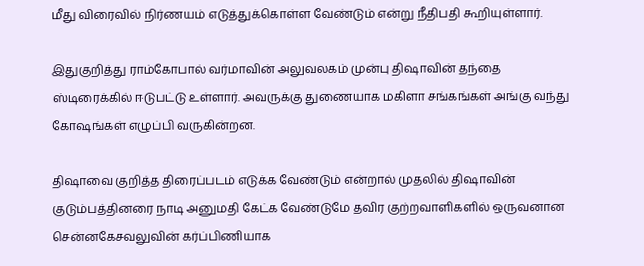மீது விரைவில் நிர்ணயம் எடுத்துக்கொள்ள வேண்டும் என்று நீதிபதி கூறியுள்ளார்.

இதுகுறித்து ராம்கோபால் வர்மாவின் அலுவலகம் முன்பு திஷாவின் தந்தை ஸ்டிரைக்கில் ஈடுபட்டு உள்ளார். அவருக்கு துணையாக மகிளா சங்கங்கள் அங்கு வந்து கோஷங்கள் எழுப்பி வருகின்றன.

திஷாவை குறித்த திரைப்படம் எடுக்க வேண்டும் என்றால் முதலில் திஷாவின் குடும்பத்தினரை நாடி அனுமதி கேட்க வேண்டுமே தவிர குற்றவாளிகளில் ஒருவனான சென்னகேசவலுவின் கர்ப்பிணியாக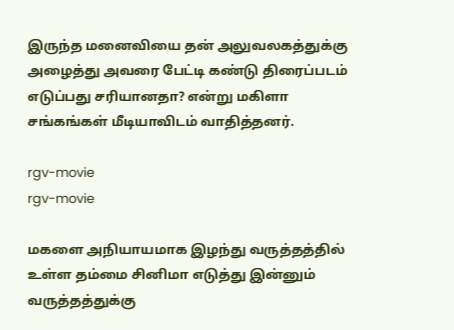இருந்த மனைவியை தன் அலுவலகத்துக்கு அழைத்து அவரை பேட்டி கண்டு திரைப்படம் எடுப்பது சரியானதா? என்று மகிளா சங்கங்கள் மீடியாவிடம் வாதித்தனர்.

rgv-movie
rgv-movie

மகளை அநியாயமாக இழந்து வருத்தத்தில் உள்ள தம்மை சினிமா எடுத்து இன்னும் வருத்தத்துக்கு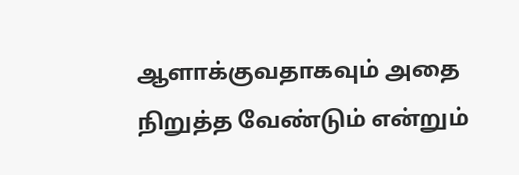ஆளாக்குவதாகவும் அதை நிறுத்த வேண்டும் என்றும்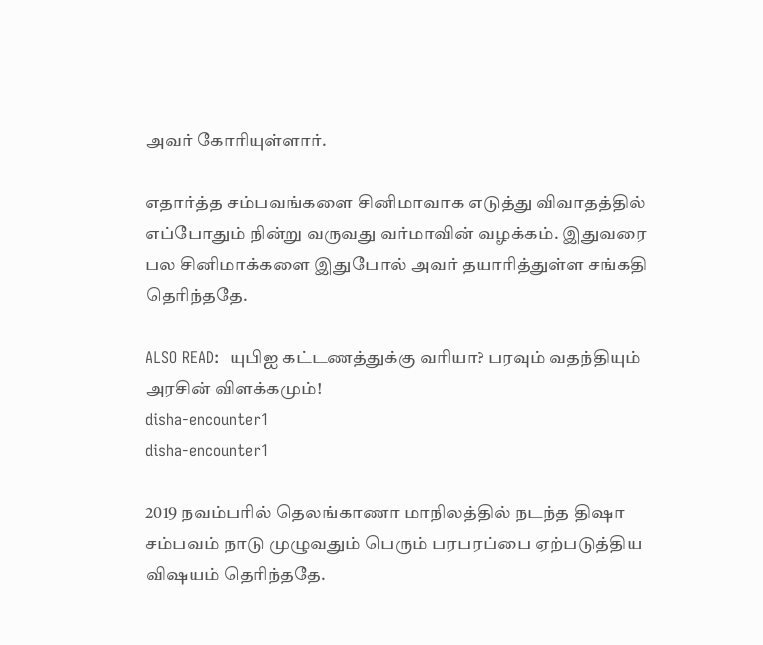அவர் கோரியுள்ளார்.

எதார்த்த சம்பவங்களை சினிமாவாக எடுத்து விவாதத்தில் எப்போதும் நின்று வருவது வர்மாவின் வழக்கம். இதுவரை பல சினிமாக்களை இதுபோல் அவர் தயாரித்துள்ள சங்கதி தெரிந்ததே.

ALSO READ:  யுபிஐ கட்டணத்துக்கு வரியா? பரவும் வதந்தியும் அரசின் விளக்கமும்!
disha-encounter1
disha-encounter1

2019 நவம்பரில் தெலங்காணா மாநிலத்தில் நடந்த திஷா சம்பவம் நாடு முழுவதும் பெரும் பரபரப்பை ஏற்படுத்திய விஷயம் தெரிந்ததே.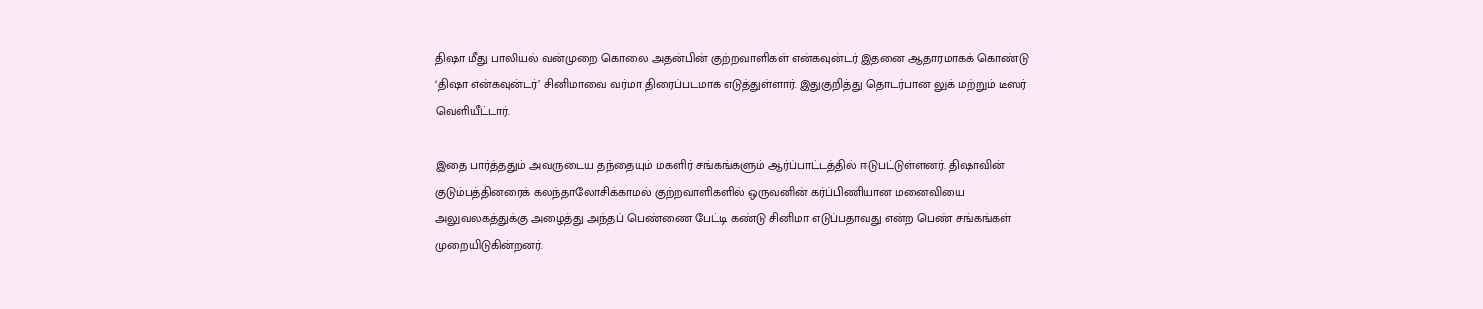திஷா மீது பாலியல் வன்முறை கொலை அதன்பின் குற்றவாளிகள் என்கவுன்டர் இதனை ஆதாரமாகக் கொண்டு ‘திஷா என்கவுன்டர்’ சினிமாவை வர்மா திரைப்படமாக எடுத்துள்ளார். இதுகுறித்து தொடர்பான லுக் மற்றும் டீஸர் வெளியீட்டார்.

இதை பார்த்ததும் அவருடைய தந்தையும் மகளிர் சங்கங்களும் ஆர்ப்பாட்டத்தில் ஈடுபட்டுள்ளனர். திஷாவின் குடும்பத்தினரைக் கலந்தாலோசிக்காமல் குற்றவாளிகளில் ஒருவனின் கர்ப்பிணியான மனைவியை அலுவலகத்துக்கு அழைத்து அந்தப் பெண்ணை பேட்டி கண்டு சினிமா எடுப்பதாவது என்ற பெண் சங்கங்கள் முறையிடுகின்றனர்.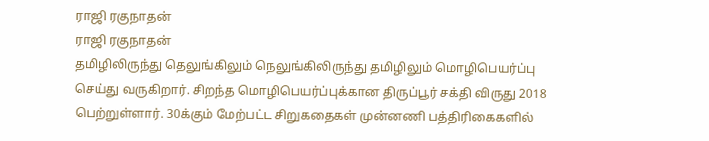ராஜி ரகுநாதன்
ராஜி ரகுநாதன்
தமிழிலிருந்து தெலுங்கிலும் நெலுங்கிலிருந்து தமிழிலும் மொழிபெயர்ப்பு செய்து வருகிறார். சிறந்த மொழிபெயர்ப்புக்கான திருப்பூர் சக்தி விருது 2018 பெற்றுள்ளார். 30க்கும் மேற்பட்ட சிறுகதைகள் முன்னணி பத்திரிகைகளில்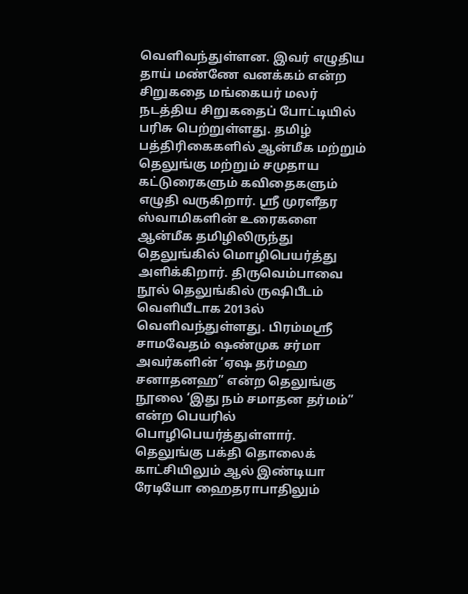வெளிவந்துள்ளன. இவர் எழுதிய தாய் மண்ணே வனக்கம் என்ற சிறுகதை மங்கையர் மலர் நடத்திய சிறுகதைப் போட்டியில் பரிசு பெற்றுள்ளது. தமிழ் பத்திரிகைகளில் ஆன்மீக மற்றும் தெலுங்கு மற்றும் சமுதாய கட்டுரைகளும் கவிதைகளும் எழுதி வருகிறார். ஸ்ரீ முரளீதர ஸ்வாமிகளின் உரைகளை ஆன்மீக தமிழிலிருந்து தெலுங்கில் மொழிபெயர்த்து அளிக்கிறார். திருவெம்பாவை நூல் தெலுங்கில் ருஷிபீடம் வெளியீடாக 2013ல் வெளிவந்துள்ளது. பிரம்மஸ்ரீ சாமவேதம் ஷண்முக சர்மா அவர்களின் ‘ஏஷ தர்மஹ சனாதனஹ” என்ற தெலுங்கு நூலை ‘இது நம் சமாதன தர்மம்” என்ற பெயரில் பொழிபெயர்த்துள்ளார். தெலுங்கு பக்தி தொலைக் காட்சியிலும் ஆல் இண்டியா ரேடியோ ஹைதராபாதிலும்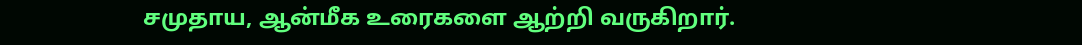சமுதாய, ஆன்மீக உரைகளை ஆற்றி வருகிறார்.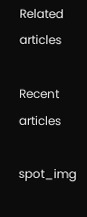Related articles

Recent articles

spot_img